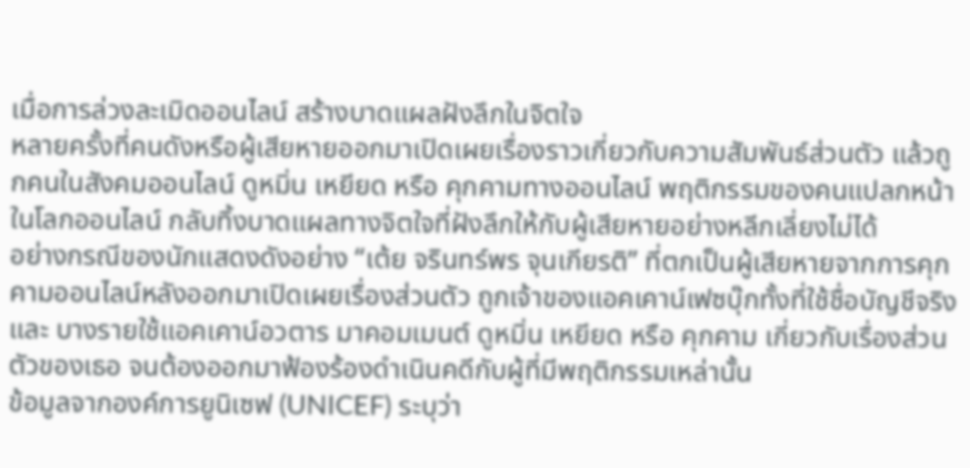เมื่อการล่วงละเมิดออนไลน์ สร้างบาดแผลฝังลึกในจิตใจ
หลายครั้งที่คนดังหรือผู้เสียหายออกมาเปิดเผยเรื่องราวเกี่ยวกับความสัมพันธ์ส่วนตัว แล้วถูกคนในสังคมออนไลน์ ดูหมิ่น เหยียด หรือ คุกคามทางออนไลน์ พฤติกรรมของคนแปลกหน้าในโลกออนไลน์ กลับทิ้งบาดแผลทางจิตใจที่ฝังลึกให้กับผู้เสียหายอย่างหลีกเลี่ยงไม่ได้
อย่างกรณีของนักแสดงดังอย่าง “เต้ย จรินทร์พร จุนเกียรติ” ที่ตกเป็นผู้เสียหายจากการคุกคามออนไลน์หลังออกมาเปิดเผยเรื่องส่วนตัว ถูกเจ้าของแอคเคาน์เฟซบุ๊กทั้งที่ใช้ชื่อบัญชีจริง และ บางรายใช้แอคเคาน์อวตาร มาคอมเมนต์ ดูหมิ่น เหยียด หรือ คุกคาม เกี่ยวกับเรื่องส่วนตัวของเธอ จนต้องออกมาฟ้องร้องดำเนินคดีกับผู้ที่มีพฤติกรรมเหล่านั้น
ข้อมูลจากองค์การยูนิเซฟ (UNICEF) ระบุว่า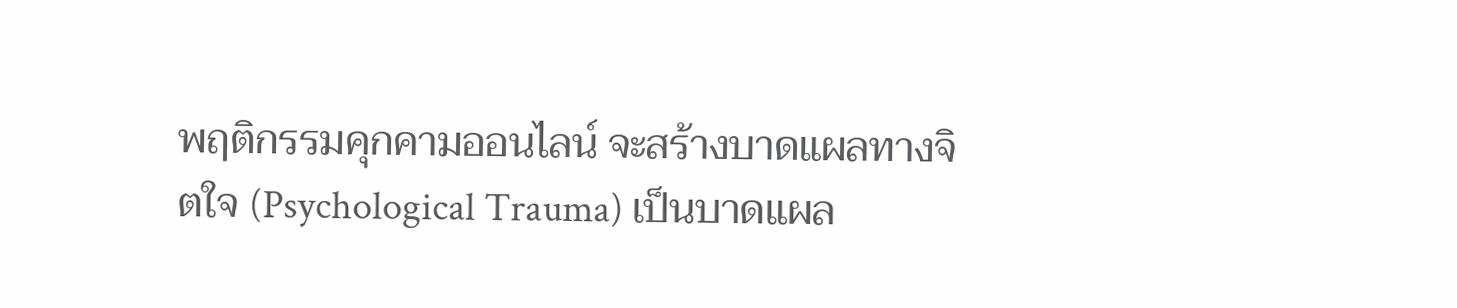พฤติกรรมคุกคามออนไลน์ จะสร้างบาดแผลทางจิตใจ (Psychological Trauma) เป็นบาดแผล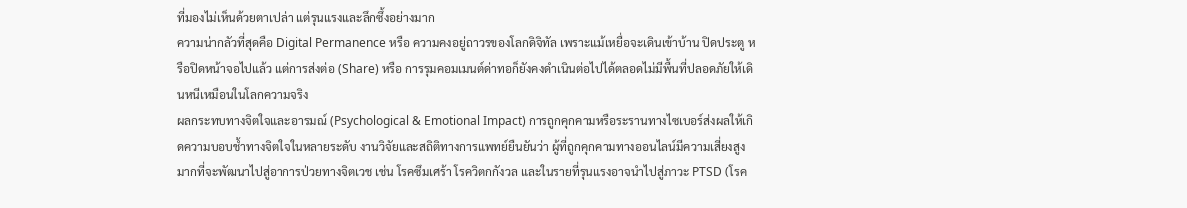ที่มองไม่เห็นด้วยตาเปล่า แต่รุนแรงและลึกซึ้งอย่างมาก
ความน่ากลัวที่สุดคือ Digital Permanence หรือ ความคงอยู่ถาวรของโลกดิจิทัล เพราะแม้เหยื่อจะเดินเข้าบ้าน ปิดประตู หรือปิดหน้าจอไปแล้ว แต่การส่งต่อ (Share) หรือ การรุมคอมเมนต์ด่าทอก็ยังคงดำเนินต่อไปได้ตลอดไม่มีพื้นที่ปลอดภัยให้เดินหนีเหมือนในโลกความจริง
ผลกระทบทางจิตใจและอารมณ์ (Psychological & Emotional Impact) การถูกคุกคามหรือระรานทางไซเบอร์ส่งผลให้เกิดความบอบช้ำทางจิตใจในหลายระดับ งานวิจัยและสถิติทางการแพทย์ยืนยันว่า ผู้ที่ถูกคุกคามทางออนไลน์มีความเสี่ยงสูงมากที่จะพัฒนาไปสู่อาการป่วยทางจิตเวช เช่น โรคซึมเศร้า โรควิตกกังวล และในรายที่รุนแรงอาจนำไปสู่ภาวะ PTSD (โรค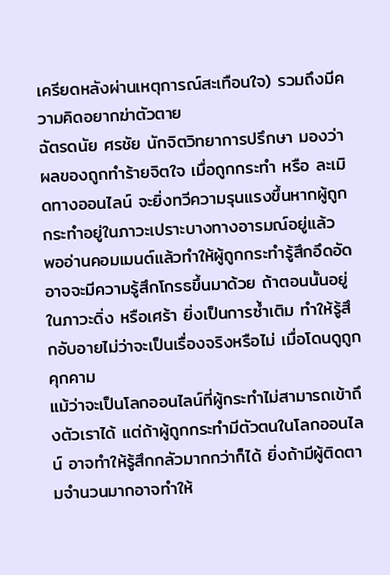เครียดหลังผ่านเหตุการณ์สะเทือนใจ) รวมถึงมีความคิดอยากฆ่าตัวตาย
ฉัตรดนัย ศรชัย นักจิตวิทยาการปรึกษา มองว่า ผลของถูกทำร้ายจิตใจ เมื่อถูกกระทำ หรือ ละเมิดทางออนไลน์ จะยิ่งทวีความรุนแรงขึ้นหากผู้ถูกกระทำอยู่ในภาวะเปราะบางทางอารมณ์อยู่แล้ว
พออ่านคอมเมนต์แล้วทำให้ผู้ถูกกระทำรู้สึกอึดอัด อาจจะมีความรู้สึกโกรธขึ้นมาด้วย ถ้าตอนนั้นอยู่ในภาวะดิ่ง หรือเศร้า ยิ่งเป็นการซ้ำเติม ทำให้รู้สึกอับอายไม่ว่าจะเป็นเรื่องจริงหรือไม่ เมื่อโดนดูถูกคุกคาม
แม้ว่าจะเป็นโลกออนไลน์ที่ผู้กระทำไม่สามารถเข้าถึงตัวเราได้ แต่ถ้าผู้ถูกกระทำมีตัวตนในโลกออนไลน์ อาจทำให้รู้สึกกลัวมากกว่าก็ได้ ยิ่งถ้ามีผู้ติดตามจำนวนมากอาจทำให้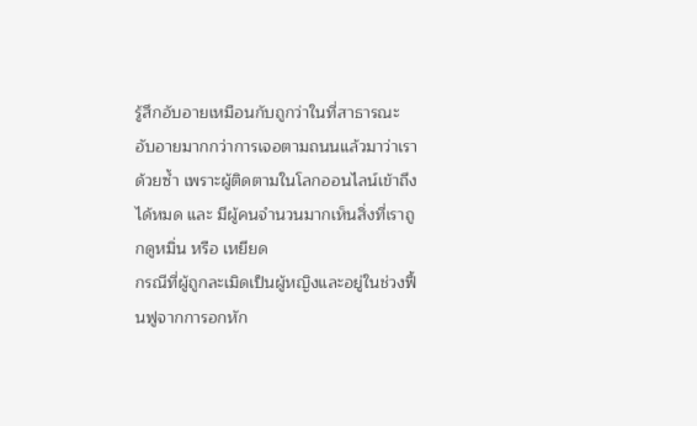รู้สึกอับอายเหมือนกับถูกว่าในที่สาธารณะ อับอายมากกว่าการเจอตามถนนแล้วมาว่าเราด้วยซ้ำ เพราะผู้ติดตามในโลกออนไลน์เข้าถึงได้หมด และ มีผู้คนจำนวนมากเห็นสิ่งที่เราถูกดูหมิ่น หรือ เหยียด
กรณีที่ผู้ถูกละเมิดเป็นผู้หญิงและอยู่ในช่วงฟื้นฟูจากการอกหัก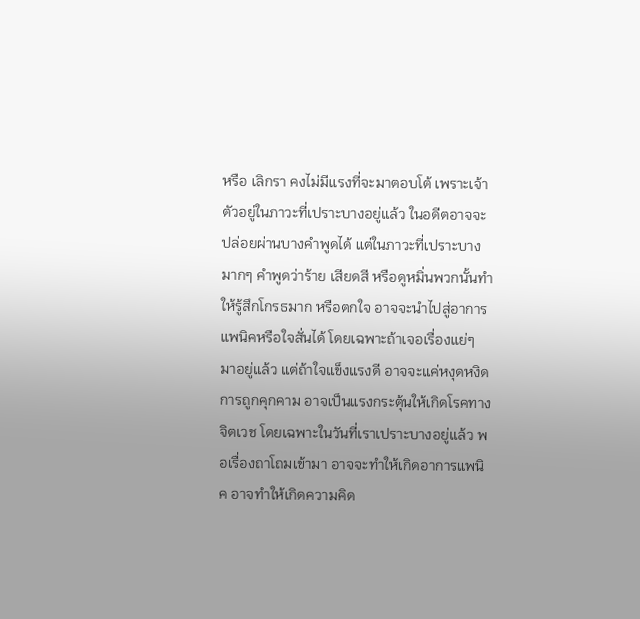หรือ เลิกรา คงไม่มีแรงที่จะมาตอบโต้ เพราะเจ้าตัวอยู่ในภาวะที่เปราะบางอยู่แล้ว ในอดีตอาจจะปล่อยผ่านบางคำพูดได้ แต่ในภาวะที่เปราะบางมากๆ คำพูดว่าร้าย เสียดสี หรือดูหมิ่นพวกนั้นทำให้รู้สึกโกรธมาก หรือตกใจ อาจจะนำไปสู่อาการแพนิคหรือใจสั่นได้ โดยเฉพาะถ้าเจอเรื่องแย่ๆ มาอยู่แล้ว แต่ถ้าใจแข็งแรงดี อาจจะแค่หงุดหงิด
การถูกคุกคาม อาจเป็นแรงกระตุ้นให้เกิดโรคทางจิตเวช โดยเฉพาะในวันที่เราเปราะบางอยู่แล้ว พอเรื่องถาโถมเข้ามา อาจจะทำให้เกิดอาการแพนิค อาจทำให้เกิดความคิด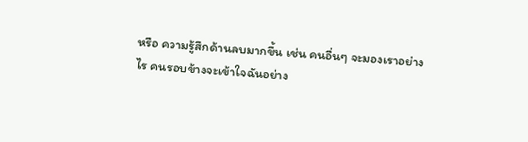หรือ ความรู้สึกด้านลบมากขึ้น เช่น คนอื่นๆ จะมองเราอย่างไร คนรอบข้างจะเข้าใจฉันอย่าง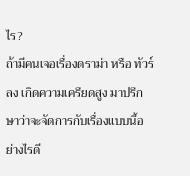ไร?
ถ้ามีคนเจอเรื่องดราม่า หรือ ทัวร์ลง เกิดความเครียดสูง มาปรึกษาว่าจะจัดการกับเรื่องแบบนี้อย่างไรดี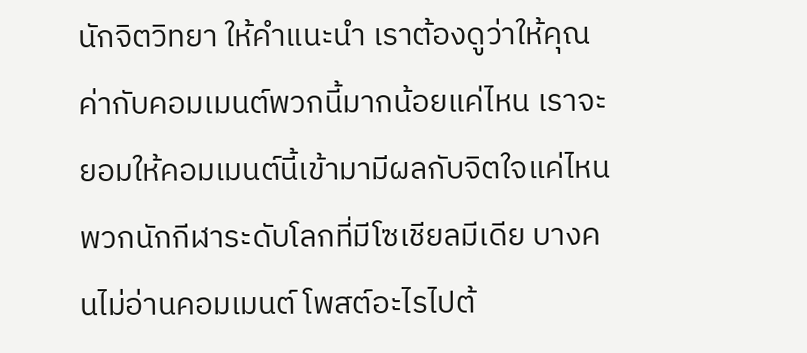นักจิตวิทยา ให้คำแนะนำ เราต้องดูว่าให้คุณค่ากับคอมเมนต์พวกนี้มากน้อยแค่ไหน เราจะยอมให้คอมเมนต์นี้เข้ามามีผลกับจิตใจแค่ไหน พวกนักกีฬาระดับโลกที่มีโซเชียลมีเดีย บางคนไม่อ่านคอมเมนต์ โพสต์อะไรไปต้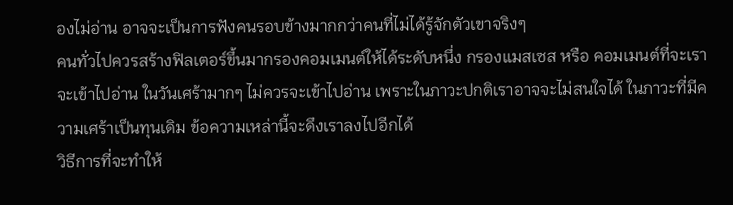องไม่อ่าน อาจจะเป็นการฟังคนรอบข้างมากกว่าคนที่ไม่ได้รู้จักตัวเขาจริงๆ
คนทั่วไปควรสร้างฟิลเตอร์ขึ้นมากรองคอมเมนต์ให้ได้ระดับหนึ่ง กรองแมสเซส หรือ คอมเมนต์ที่จะเราจะเข้าไปอ่าน ในวันเศร้ามากๆ ไม่ควรจะเข้าไปอ่าน เพราะในภาวะปกติเราอาจจะไม่สนใจได้ ในภาวะที่มีความเศร้าเป็นทุนเดิม ข้อความเหล่านี้จะดึงเราลงไปอีกได้
วิธีการที่จะทำให้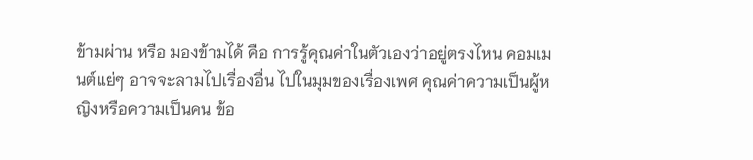ข้ามผ่าน หรือ มองข้ามได้ คือ การรู้คุณค่าในตัวเองว่าอยู่ตรงไหน คอมเมนต์แย่ๆ อาจจะลามไปเรื่องอื่น ไปในมุมของเรื่องเพศ คุณค่าความเป็นผู้หญิงหรือความเป็นคน ข้อ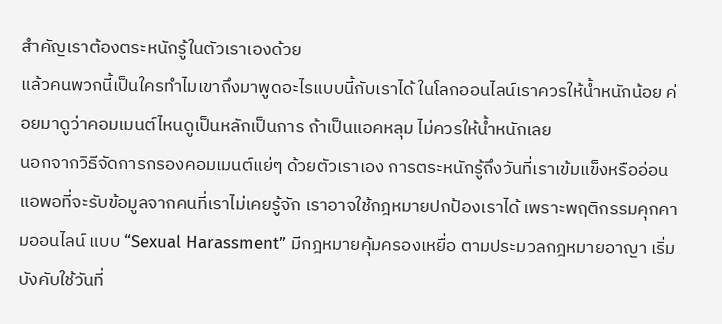สำคัญเราต้องตระหนักรู้ในตัวเราเองด้วย
แล้วคนพวกนี้เป็นใครทำไมเขาถึงมาพูดอะไรแบบนี้กับเราได้ ในโลกออนไลน์เราควรให้น้ำหนักน้อย ค่อยมาดูว่าคอมเมนต์ไหนดูเป็นหลักเป็นการ ถ้าเป็นแอคหลุม ไม่ควรให้น้ำหนักเลย
นอกจากวิธีจัดการกรองคอมเมนต์แย่ๆ ด้วยตัวเราเอง การตระหนักรู้ถึงวันที่เราเข้มแข็งหรืออ่อนแอพอที่จะรับข้อมูลจากคนที่เราไม่เคยรู้จัก เราอาจใช้กฎหมายปกป้องเราได้ เพราะพฤติกรรมคุกคามออนไลน์ แบบ “Sexual Harassment” มีกฎหมายคุ้มครองเหยื่อ ตามประมวลกฎหมายอาญา เริ่มบังคับใช้วันที่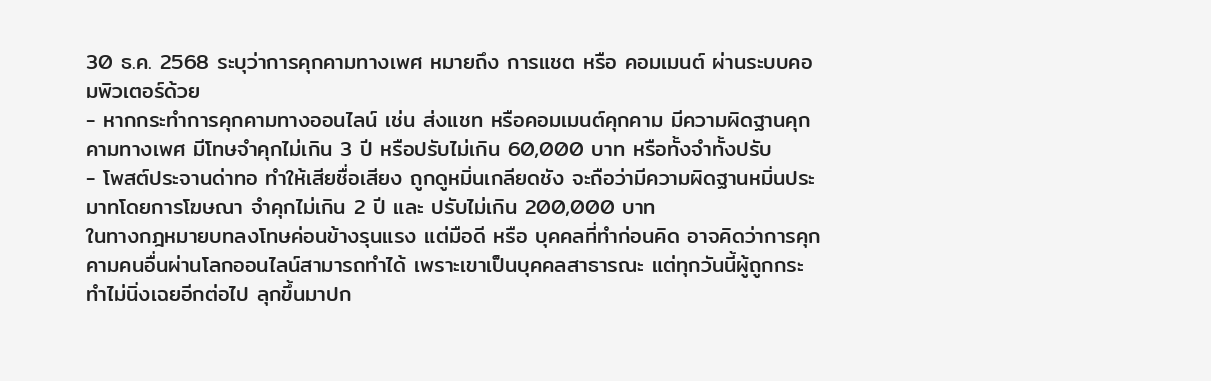30 ธ.ค. 2568 ระบุว่าการคุกคามทางเพศ หมายถึง การแชต หรือ คอมเมนต์ ผ่านระบบคอมพิวเตอร์ด้วย
- หากกระทำการคุกคามทางออนไลน์ เช่น ส่งแชท หรือคอมเมนต์คุกคาม มีความผิดฐานคุกคามทางเพศ มีโทษจำคุกไม่เกิน 3 ปี หรือปรับไม่เกิน 60,000 บาท หรือทั้งจำทั้งปรับ
- โพสต์ประจานด่าทอ ทำให้เสียชื่อเสียง ถูกดูหมิ่นเกลียดชัง จะถือว่ามีความผิดฐานหมิ่นประมาทโดยการโฆษณา จำคุกไม่เกิน 2 ปี และ ปรับไม่เกิน 200,000 บาท
ในทางกฎหมายบทลงโทษค่อนข้างรุนแรง แต่มือดี หรือ บุคคลที่ทำก่อนคิด อาจคิดว่าการคุกคามคนอื่นผ่านโลกออนไลน์สามารถทำได้ เพราะเขาเป็นบุคคลสาธารณะ แต่ทุกวันนี้ผู้ถูกกระทำไม่นิ่งเฉยอีกต่อไป ลุกขึ้นมาปก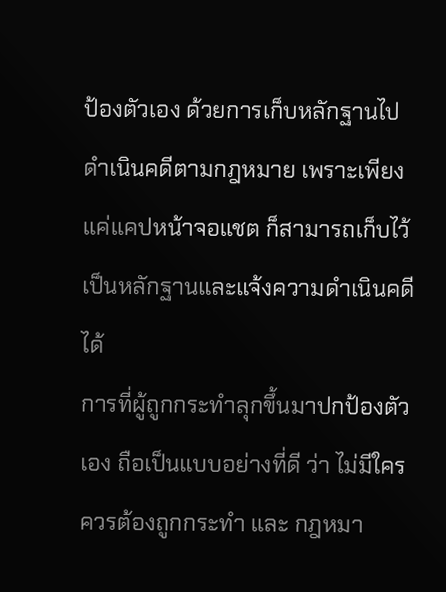ป้องตัวเอง ด้วยการเก็บหลักฐานไปดำเนินคดีตามกฎหมาย เพราะเพียงแค่แคปหน้าจอแชต ก็สามารถเก็บไว้เป็นหลักฐานและแจ้งความดำเนินคดีได้
การที่ผู้ถูกกระทำลุกขึ้นมาปกป้องตัวเอง ถือเป็นแบบอย่างที่ดี ว่า ไม่มีใครควรต้องถูกกระทำ และ กฎหมา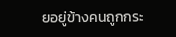ยอยู่ข้างคนถูกกระ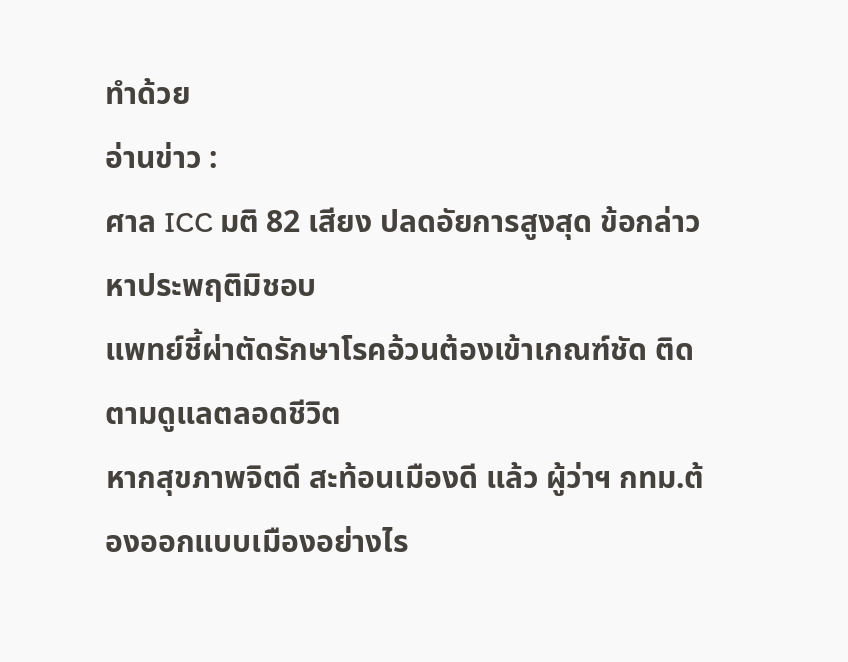ทำด้วย
อ่านข่าว :
ศาล ICC มติ 82 เสียง ปลดอัยการสูงสุด ข้อกล่าวหาประพฤติมิชอบ
แพทย์ชี้ผ่าตัดรักษาโรคอ้วนต้องเข้าเกณฑ์ชัด ติดตามดูแลตลอดชีวิต
หากสุขภาพจิตดี สะท้อนเมืองดี แล้ว ผู้ว่าฯ กทม.ต้องออกแบบเมืองอย่างไร